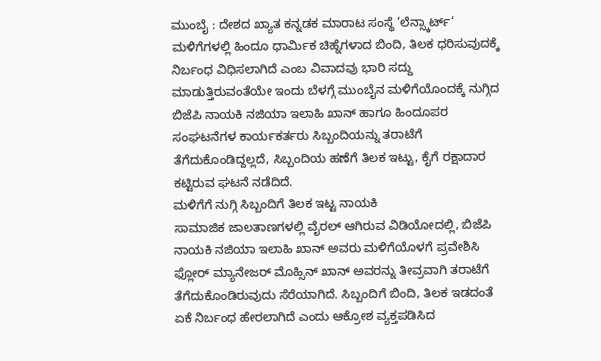ಮುಂಬೈ : ದೇಶದ ಖ್ಯಾತ ಕನ್ನಡಕ ಮಾರಾಟ ಸಂಸ್ಥೆ ‘ಲೆನ್ಸ್ಕಾರ್ಟ್‘ ಮಳಿಗೆಗಳಲ್ಲಿ ಹಿಂದೂ ಧಾರ್ಮಿಕ ಚಿಹ್ನೆಗಳಾದ ಬಿಂದಿ, ತಿಲಕ ಧರಿಸುವುದಕ್ಕೆ ನಿರ್ಬಂಧ ವಿಧಿಸಲಾಗಿದೆ ಎಂಬ ವಿವಾದವು ಭಾರಿ ಸದ್ದು ಮಾಡುತ್ತಿರುವಂತೆಯೇ ಇಂದು ಬೆಳಗ್ಗೆ ಮುಂಬೈನ ಮಳಿಗೆಯೊಂದಕ್ಕೆ ನುಗ್ಗಿದ ಬಿಜೆಪಿ ನಾಯಕಿ ನಜಿಯಾ ಇಲಾಹಿ ಖಾನ್ ಹಾಗೂ ಹಿಂದೂಪರ ಸಂಘಟನೆಗಳ ಕಾರ್ಯಕರ್ತರು ಸಿಬ್ಬಂದಿಯನ್ನು ತರಾಟೆಗೆ ತೆಗೆದುಕೊಂಡಿದ್ದಲ್ಲದೆ, ಸಿಬ್ಬಂದಿಯ ಹಣೆಗೆ ತಿಲಕ ಇಟ್ಟು, ಕೈಗೆ ರಕ್ಷಾದಾರ ಕಟ್ಟಿರುವ ಘಟನೆ ನಡೆದಿದೆ.
ಮಳಿಗೆಗೆ ನುಗ್ಗಿ ಸಿಬ್ಬಂದಿಗೆ ತಿಲಕ ಇಟ್ಟ ನಾಯಕಿ
ಸಾಮಾಜಿಕ ಜಾಲತಾಣಗಳಲ್ಲಿ ವೈರಲ್ ಆಗಿರುವ ವಿಡಿಯೋದಲ್ಲಿ, ಬಿಜೆಪಿ ನಾಯಕಿ ನಜಿಯಾ ಇಲಾಹಿ ಖಾನ್ ಅವರು ಮಳಿಗೆಯೊಳಗೆ ಪ್ರವೇಶಿಸಿ ಫ್ಲೋರ್ ಮ್ಯಾನೇಜರ್ ಮೊಹ್ಸಿನ್ ಖಾನ್ ಅವರನ್ನು ತೀವ್ರವಾಗಿ ತರಾಟೆಗೆ ತೆಗೆದುಕೊಂಡಿರುವುದು ಸೆರೆಯಾಗಿದೆ. ಸಿಬ್ಬಂದಿಗೆ ಬಿಂದಿ, ತಿಲಕ ಇಡದಂತೆ ಏಕೆ ನಿರ್ಬಂಧ ಹೇರಲಾಗಿದೆ ಎಂದು ಆಕ್ರೋಶ ವ್ಯಕ್ತಪಡಿಸಿದ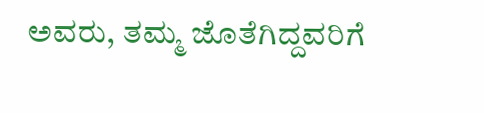ಅವರು, ತಮ್ಮ ಜೊತೆಗಿದ್ದವರಿಗೆ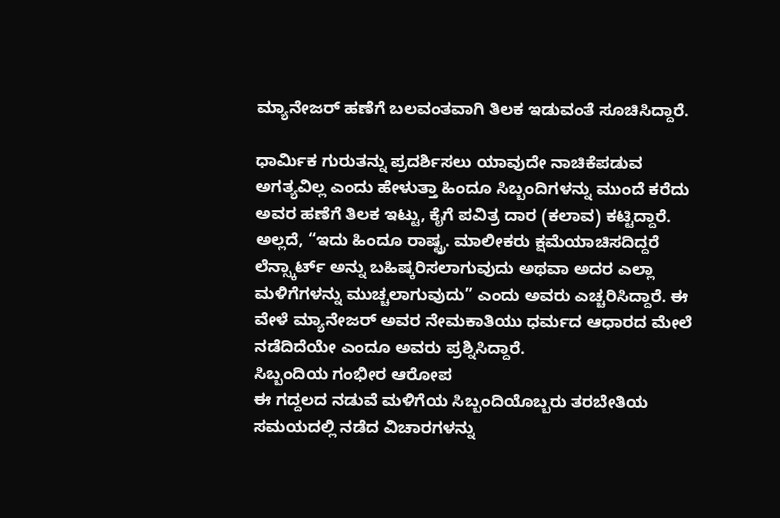ಮ್ಯಾನೇಜರ್ ಹಣೆಗೆ ಬಲವಂತವಾಗಿ ತಿಲಕ ಇಡುವಂತೆ ಸೂಚಿಸಿದ್ದಾರೆ.

ಧಾರ್ಮಿಕ ಗುರುತನ್ನು ಪ್ರದರ್ಶಿಸಲು ಯಾವುದೇ ನಾಚಿಕೆಪಡುವ ಅಗತ್ಯವಿಲ್ಲ ಎಂದು ಹೇಳುತ್ತಾ ಹಿಂದೂ ಸಿಬ್ಬಂದಿಗಳನ್ನು ಮುಂದೆ ಕರೆದು ಅವರ ಹಣೆಗೆ ತಿಲಕ ಇಟ್ಟು, ಕೈಗೆ ಪವಿತ್ರ ದಾರ (ಕಲಾವ) ಕಟ್ಟಿದ್ದಾರೆ. ಅಲ್ಲದೆ, “ಇದು ಹಿಂದೂ ರಾಷ್ಟ್ರ. ಮಾಲೀಕರು ಕ್ಷಮೆಯಾಚಿಸದಿದ್ದರೆ ಲೆನ್ಸ್ಕಾರ್ಟ್ ಅನ್ನು ಬಹಿಷ್ಕರಿಸಲಾಗುವುದು ಅಥವಾ ಅದರ ಎಲ್ಲಾ ಮಳಿಗೆಗಳನ್ನು ಮುಚ್ಚಲಾಗುವುದು” ಎಂದು ಅವರು ಎಚ್ಚರಿಸಿದ್ದಾರೆ. ಈ ವೇಳೆ ಮ್ಯಾನೇಜರ್ ಅವರ ನೇಮಕಾತಿಯು ಧರ್ಮದ ಆಧಾರದ ಮೇಲೆ ನಡೆದಿದೆಯೇ ಎಂದೂ ಅವರು ಪ್ರಶ್ನಿಸಿದ್ದಾರೆ.
ಸಿಬ್ಬಂದಿಯ ಗಂಭೀರ ಆರೋಪ
ಈ ಗದ್ದಲದ ನಡುವೆ ಮಳಿಗೆಯ ಸಿಬ್ಬಂದಿಯೊಬ್ಬರು ತರಬೇತಿಯ ಸಮಯದಲ್ಲಿ ನಡೆದ ವಿಚಾರಗಳನ್ನು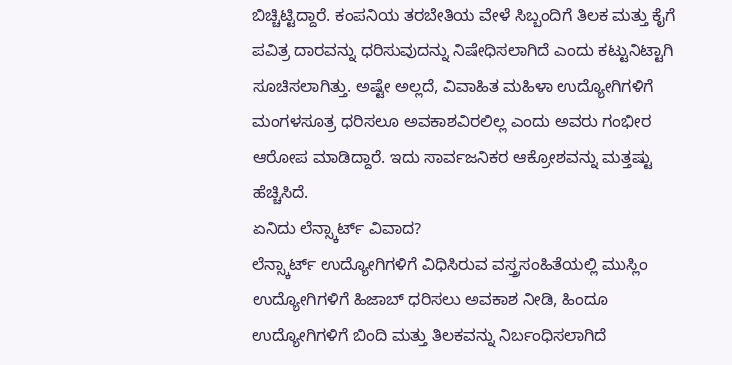ಬಿಚ್ಚಿಟ್ಟಿದ್ದಾರೆ. ಕಂಪನಿಯ ತರಬೇತಿಯ ವೇಳೆ ಸಿಬ್ಬಂದಿಗೆ ತಿಲಕ ಮತ್ತು ಕೈಗೆ ಪವಿತ್ರ ದಾರವನ್ನು ಧರಿಸುವುದನ್ನು ನಿಷೇಧಿಸಲಾಗಿದೆ ಎಂದು ಕಟ್ಟುನಿಟ್ಟಾಗಿ ಸೂಚಿಸಲಾಗಿತ್ತು. ಅಷ್ಟೇ ಅಲ್ಲದೆ, ವಿವಾಹಿತ ಮಹಿಳಾ ಉದ್ಯೋಗಿಗಳಿಗೆ ಮಂಗಳಸೂತ್ರ ಧರಿಸಲೂ ಅವಕಾಶವಿರಲಿಲ್ಲ ಎಂದು ಅವರು ಗಂಭೀರ ಆರೋಪ ಮಾಡಿದ್ದಾರೆ. ಇದು ಸಾರ್ವಜನಿಕರ ಆಕ್ರೋಶವನ್ನು ಮತ್ತಷ್ಟು ಹೆಚ್ಚಿಸಿದೆ.
ಏನಿದು ಲೆನ್ಸ್ಕಾರ್ಟ್ ವಿವಾದ?
ಲೆನ್ಸ್ಕಾರ್ಟ್ ಉದ್ಯೋಗಿಗಳಿಗೆ ವಿಧಿಸಿರುವ ವಸ್ತ್ರಸಂಹಿತೆಯಲ್ಲಿ ಮುಸ್ಲಿಂ ಉದ್ಯೋಗಿಗಳಿಗೆ ಹಿಜಾಬ್ ಧರಿಸಲು ಅವಕಾಶ ನೀಡಿ, ಹಿಂದೂ ಉದ್ಯೋಗಿಗಳಿಗೆ ಬಿಂದಿ ಮತ್ತು ತಿಲಕವನ್ನು ನಿರ್ಬಂಧಿಸಲಾಗಿದೆ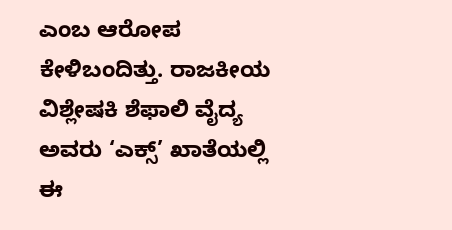ಎಂಬ ಆರೋಪ ಕೇಳಿಬಂದಿತ್ತು. ರಾಜಕೀಯ ವಿಶ್ಲೇಷಕಿ ಶೆಫಾಲಿ ವೈದ್ಯ ಅವರು ‘ಎಕ್ಸ್’ ಖಾತೆಯಲ್ಲಿ ಈ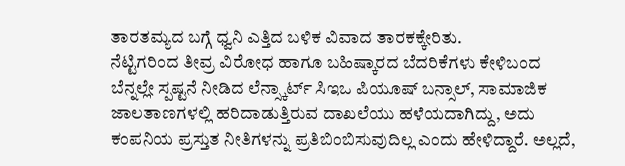ತಾರತಮ್ಯದ ಬಗ್ಗೆ ಧ್ವನಿ ಎತ್ತಿದ ಬಳಿಕ ವಿವಾದ ತಾರಕಕ್ಕೇರಿತು.
ನೆಟ್ಟಿಗರಿಂದ ತೀವ್ರ ವಿರೋಧ ಹಾಗೂ ಬಹಿಷ್ಕಾರದ ಬೆದರಿಕೆಗಳು ಕೇಳಿಬಂದ ಬೆನ್ನಲ್ಲೇ ಸ್ಪಷ್ಟನೆ ನೀಡಿದ ಲೆನ್ಸ್ಕಾರ್ಟ್ ಸಿಇಒ ಪಿಯೂಷ್ ಬನ್ಸಾಲ್, ಸಾಮಾಜಿಕ ಜಾಲತಾಣಗಳಲ್ಲಿ ಹರಿದಾಡುತ್ತಿರುವ ದಾಖಲೆಯು ಹಳೆಯದಾಗಿದ್ದು, ಅದು ಕಂಪನಿಯ ಪ್ರಸ್ತುತ ನೀತಿಗಳನ್ನು ಪ್ರತಿಬಿಂಬಿಸುವುದಿಲ್ಲ ಎಂದು ಹೇಳಿದ್ದಾರೆ. ಅಲ್ಲದೆ,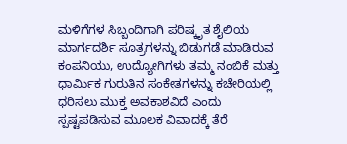ಮಳಿಗೆಗಳ ಸಿಬ್ಬಂದಿಗಾಗಿ ಪರಿಷ್ಕೃತ ಶೈಲಿಯ ಮಾರ್ಗದರ್ಶಿ ಸೂತ್ರಗಳನ್ನು ಬಿಡುಗಡೆ ಮಾಡಿರುವ ಕಂಪನಿಯು, ಉದ್ಯೋಗಿಗಳು ತಮ್ಮ ನಂಬಿಕೆ ಮತ್ತು ಧಾರ್ಮಿಕ ಗುರುತಿನ ಸಂಕೇತಗಳನ್ನು ಕಚೇರಿಯಲ್ಲಿ ಧರಿಸಲು ಮುಕ್ತ ಅವಕಾಶವಿದೆ ಎಂದು ಸ್ಪಷ್ಟಪಡಿಸುವ ಮೂಲಕ ವಿವಾದಕ್ಕೆ ತೆರೆ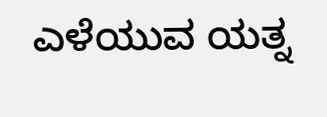ಎಳೆಯುವ ಯತ್ನ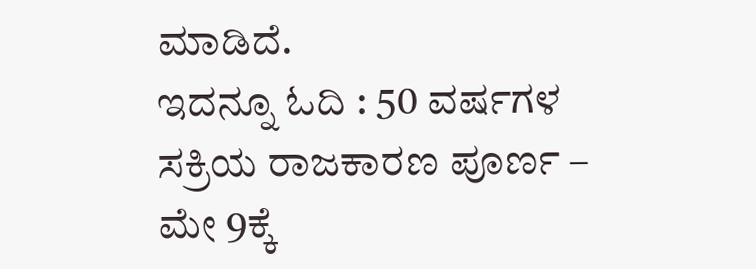ಮಾಡಿದೆ.
ಇದನ್ನೂ ಓದಿ : 50 ವರ್ಷಗಳ ಸಕ್ರಿಯ ರಾಜಕಾರಣ ಪೂರ್ಣ – ಮೇ 9ಕ್ಕೆ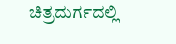ಚಿತ್ರದುರ್ಗದಲ್ಲಿ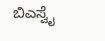ಬಿಎಸ್ವೈ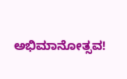ಅಭಿಮಾನೋತ್ಸವ!